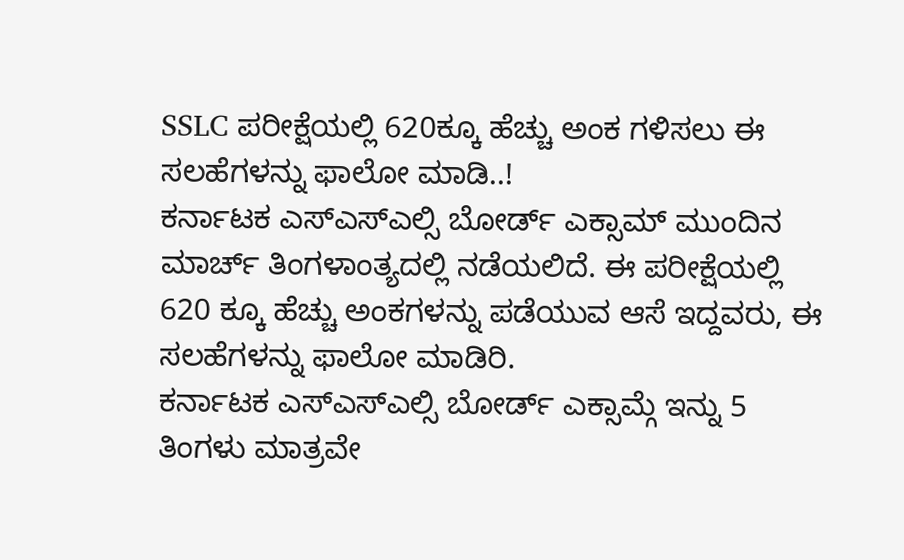SSLC ಪರೀಕ್ಷೆಯಲ್ಲಿ 620ಕ್ಕೂ ಹೆಚ್ಚು ಅಂಕ ಗಳಿಸಲು ಈ ಸಲಹೆಗಳನ್ನು ಫಾಲೋ ಮಾಡಿ..!
ಕರ್ನಾಟಕ ಎಸ್ಎಸ್ಎಲ್ಸಿ ಬೋರ್ಡ್ ಎಕ್ಸಾಮ್ ಮುಂದಿನ ಮಾರ್ಚ್ ತಿಂಗಳಾಂತ್ಯದಲ್ಲಿ ನಡೆಯಲಿದೆ. ಈ ಪರೀಕ್ಷೆಯಲ್ಲಿ 620 ಕ್ಕೂ ಹೆಚ್ಚು ಅಂಕಗಳನ್ನು ಪಡೆಯುವ ಆಸೆ ಇದ್ದವರು, ಈ ಸಲಹೆಗಳನ್ನು ಫಾಲೋ ಮಾಡಿರಿ.
ಕರ್ನಾಟಕ ಎಸ್ಎಸ್ಎಲ್ಸಿ ಬೋರ್ಡ್ ಎಕ್ಸಾಮ್ಗೆ ಇನ್ನು 5 ತಿಂಗಳು ಮಾತ್ರವೇ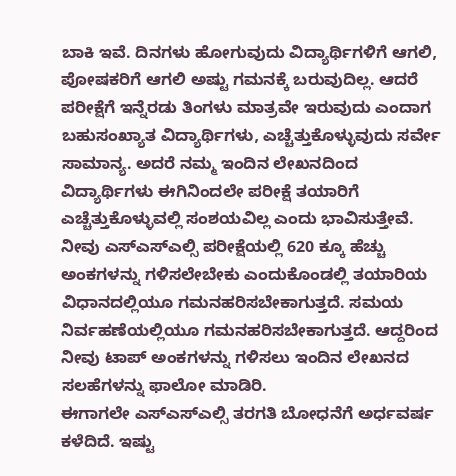ಬಾಕಿ ಇವೆ. ದಿನಗಳು ಹೋಗುವುದು ವಿದ್ಯಾರ್ಥಿಗಳಿಗೆ ಆಗಲಿ, ಪೋಷಕರಿಗೆ ಆಗಲಿ ಅಷ್ಟು ಗಮನಕ್ಕೆ ಬರುವುದಿಲ್ಲ. ಆದರೆ ಪರೀಕ್ಷೆಗೆ ಇನ್ನೆರಡು ತಿಂಗಳು ಮಾತ್ರವೇ ಇರುವುದು ಎಂದಾಗ ಬಹುಸಂಖ್ಯಾತ ವಿದ್ಯಾರ್ಥಿಗಳು, ಎಚ್ಚೆತ್ತುಕೊಳ್ಳುವುದು ಸರ್ವೇ ಸಾಮಾನ್ಯ. ಅದರೆ ನಮ್ಮ ಇಂದಿನ ಲೇಖನದಿಂದ ವಿದ್ಯಾರ್ಥಿಗಳು ಈಗಿನಿಂದಲೇ ಪರೀಕ್ಷೆ ತಯಾರಿಗೆ ಎಚ್ಚೆತ್ತುಕೊಳ್ಳುವಲ್ಲಿ ಸಂಶಯವಿಲ್ಲ ಎಂದು ಭಾವಿಸುತ್ತೇವೆ. ನೀವು ಎಸ್ಎಸ್ಎಲ್ಸಿ ಪರೀಕ್ಷೆಯಲ್ಲಿ 620 ಕ್ಕೂ ಹೆಚ್ಚು ಅಂಕಗಳನ್ನು ಗಳಿಸಲೇಬೇಕು ಎಂದುಕೊಂಡಲ್ಲಿ ತಯಾರಿಯ ವಿಧಾನದಲ್ಲಿಯೂ ಗಮನಹರಿಸಬೇಕಾಗುತ್ತದೆ. ಸಮಯ ನಿರ್ವಹಣೆಯಲ್ಲಿಯೂ ಗಮನಹರಿಸಬೇಕಾಗುತ್ತದೆ. ಆದ್ದರಿಂದ ನೀವು ಟಾಪ್ ಅಂಕಗಳನ್ನು ಗಳಿಸಲು ಇಂದಿನ ಲೇಖನದ ಸಲಹೆಗಳನ್ನು ಫಾಲೋ ಮಾಡಿರಿ.
ಈಗಾಗಲೇ ಎಸ್ಎಸ್ಎಲ್ಸಿ ತರಗತಿ ಬೋಧನೆಗೆ ಅರ್ಧವರ್ಷ ಕಳೆದಿದೆ. ಇಷ್ಟು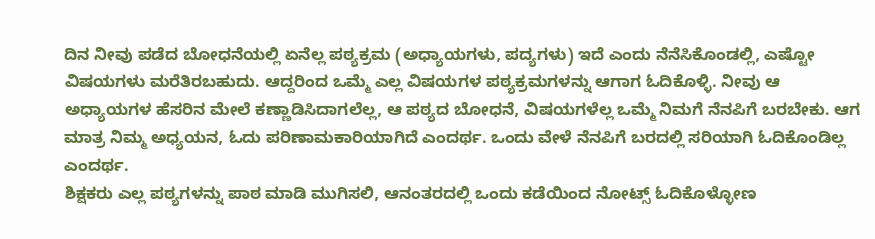ದಿನ ನೀವು ಪಡೆದ ಬೋಧನೆಯಲ್ಲಿ ಏನೆಲ್ಲ ಪಠ್ಯಕ್ರಮ (ಅಧ್ಯಾಯಗಳು, ಪದ್ಯಗಳು) ಇದೆ ಎಂದು ನೆನೆಸಿಕೊಂಡಲ್ಲಿ, ಎಷ್ಟೋ ವಿಷಯಗಳು ಮರೆತಿರಬಹುದು. ಆದ್ದರಿಂದ ಒಮ್ಮೆ ಎಲ್ಲ ವಿಷಯಗಳ ಪಠ್ಯಕ್ರಮಗಳನ್ನು ಆಗಾಗ ಓದಿಕೊಳ್ಳಿ. ನೀವು ಆ ಅಧ್ಯಾಯಗಳ ಹೆಸರಿನ ಮೇಲೆ ಕಣ್ಣಾಡಿಸಿದಾಗಲೆಲ್ಲ, ಆ ಪಠ್ಯದ ಬೋಧನೆ, ವಿಷಯಗಳೆಲ್ಲ ಒಮ್ಮೆ ನಿಮಗೆ ನೆನಪಿಗೆ ಬರಬೇಕು. ಆಗ ಮಾತ್ರ ನಿಮ್ಮ ಅಧ್ಯಯನ, ಓದು ಪರಿಣಾಮಕಾರಿಯಾಗಿದೆ ಎಂದರ್ಥ. ಒಂದು ವೇಳೆ ನೆನಪಿಗೆ ಬರದಲ್ಲಿ ಸರಿಯಾಗಿ ಓದಿಕೊಂಡಿಲ್ಲ ಎಂದರ್ಥ.
ಶಿಕ್ಷಕರು ಎಲ್ಲ ಪಠ್ಯಗಳನ್ನು ಪಾಠ ಮಾಡಿ ಮುಗಿಸಲಿ, ಆನಂತರದಲ್ಲಿ ಒಂದು ಕಡೆಯಿಂದ ನೋಟ್ಸ್ ಓದಿಕೊಳ್ಳೋಣ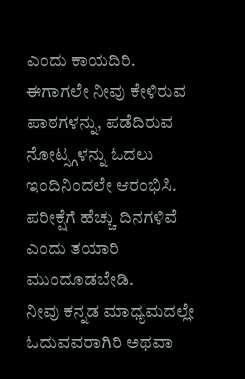ಎಂದು ಕಾಯದಿರಿ. ಈಗಾಗಲೇ ನೀವು ಕೇಳಿರುವ ಪಾಠಗಳನ್ನು, ಪಡೆದಿರುವ ನೋಟ್ಸ್ಗಳನ್ನು ಓದಲು ಇಂದಿನಿಂದಲೇ ಆರಂಭಿಸಿ. ಪರೀಕ್ಷೆಗೆ ಹೆಚ್ಚು ದಿನಗಳಿವೆ ಎಂದು ತಯಾರಿ ಮುಂದೂಡಬೇಡಿ.
ನೀವು ಕನ್ನಡ ಮಾಧ್ಯಮದಲ್ಲೇ ಓದುವವರಾಗಿರಿ ಅಥವಾ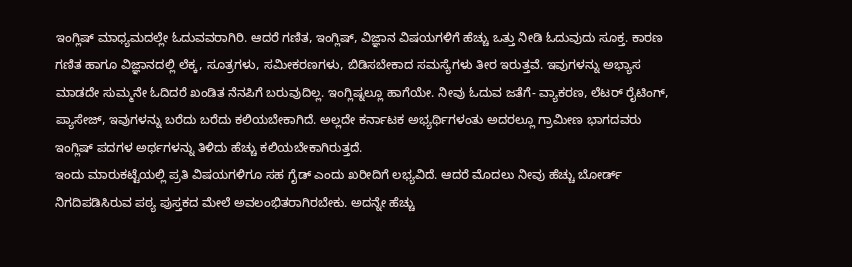ಇಂಗ್ಲಿಷ್ ಮಾಧ್ಯಮದಲ್ಲೇ ಓದುವವರಾಗಿರಿ. ಆದರೆ ಗಣಿತ, ಇಂಗ್ಲಿಷ್, ವಿಜ್ಞಾನ ವಿಷಯಗಳಿಗೆ ಹೆಚ್ಚು ಒತ್ತು ನೀಡಿ ಓದುವುದು ಸೂಕ್ತ. ಕಾರಣ ಗಣಿತ ಹಾಗೂ ವಿಜ್ಞಾನದಲ್ಲಿ ಲೆಕ್ಕ, ಸೂತ್ರಗಳು, ಸಮೀಕರಣಗಳು, ಬಿಡಿಸಬೇಕಾದ ಸಮಸ್ಯೆಗಳು ತೀರ ಇರುತ್ತವೆ. ಇವುಗಳನ್ನು ಅಭ್ಯಾಸ ಮಾಡದೇ ಸುಮ್ಮನೇ ಓದಿದರೆ ಖಂಡಿತ ನೆನಪಿಗೆ ಬರುವುದಿಲ್ಲ. ಇಂಗ್ಲಿಷ್ನಲ್ಲೂ ಹಾಗೆಯೇ. ನೀವು ಓದುವ ಜತೆಗೆ- ವ್ಯಾಕರಣ, ಲೆಟರ್ ರೈಟಿಂಗ್, ಪ್ಯಾಸೇಜ್, ಇವುಗಳನ್ನು ಬರೆದು ಬರೆದು ಕಲಿಯಬೇಕಾಗಿದೆ. ಅಲ್ಲದೇ ಕರ್ನಾಟಕ ಅಭ್ಯರ್ಥಿಗಳಂತು ಅದರಲ್ಲೂ ಗ್ರಾಮೀಣ ಭಾಗದವರು ಇಂಗ್ಲಿಷ್ ಪದಗಳ ಅರ್ಥಗಳನ್ನು ತಿಳಿದು ಹೆಚ್ಚು ಕಲಿಯಬೇಕಾಗಿರುತ್ತದೆ.
ಇಂದು ಮಾರುಕಟ್ಟೆಯಲ್ಲಿ ಪ್ರತಿ ವಿಷಯಗಳಿಗೂ ಸಹ ಗೈಡ್ ಎಂದು ಖರೀದಿಗೆ ಲಭ್ಯವಿದೆ. ಆದರೆ ಮೊದಲು ನೀವು ಹೆಚ್ಚು ಬೋರ್ಡ್ ನಿಗದಿಪಡಿಸಿರುವ ಪಠ್ಯ ಪುಸ್ತಕದ ಮೇಲೆ ಅವಲಂಭಿತರಾಗಿರಬೇಕು. ಅದನ್ನೇ ಹೆಚ್ಚು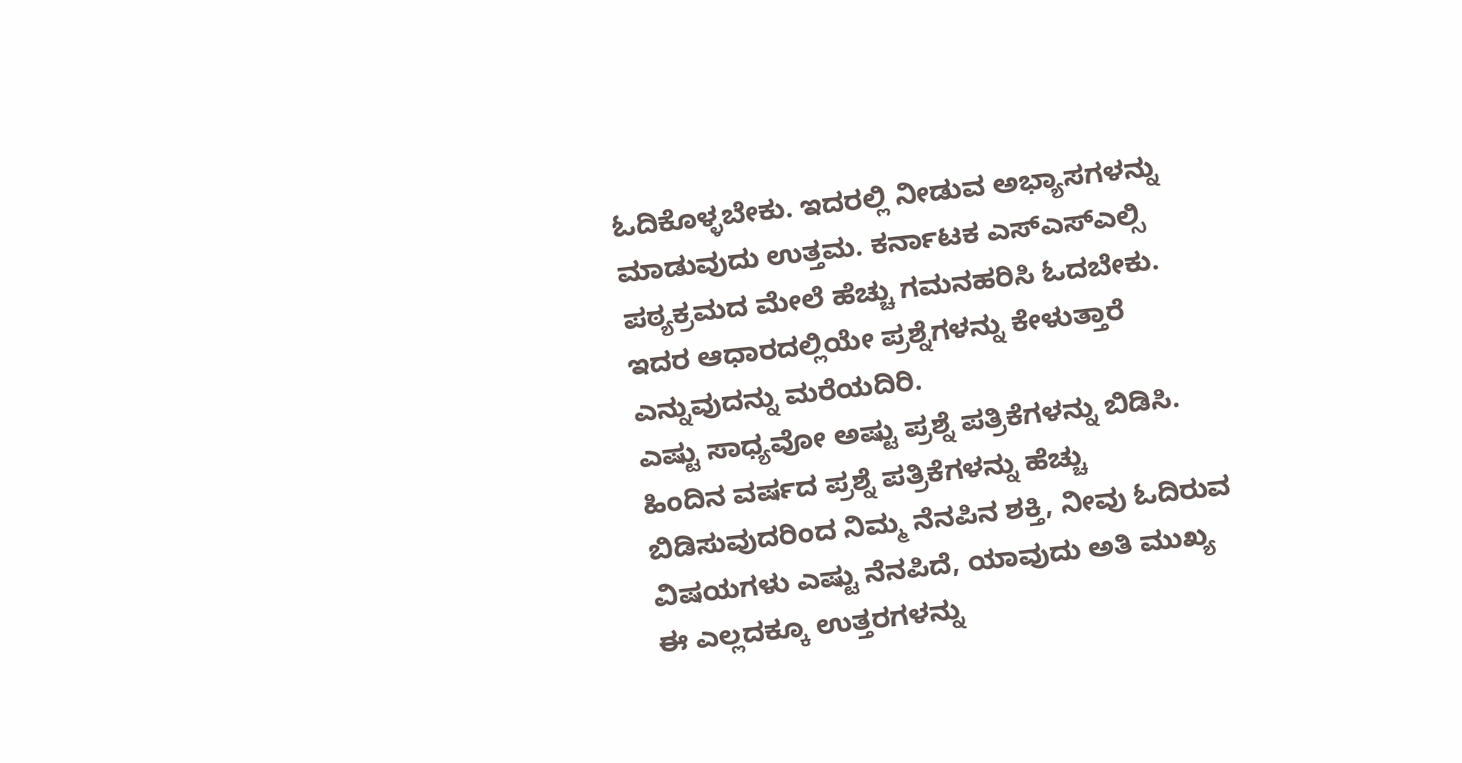ಓದಿಕೊಳ್ಳಬೇಕು. ಇದರಲ್ಲಿ ನೀಡುವ ಅಭ್ಯಾಸಗಳನ್ನು ಮಾಡುವುದು ಉತ್ತಮ. ಕರ್ನಾಟಕ ಎಸ್ಎಸ್ಎಲ್ಸಿ ಪಠ್ಯಕ್ರಮದ ಮೇಲೆ ಹೆಚ್ಚು ಗಮನಹರಿಸಿ ಓದಬೇಕು. ಇದರ ಆಧಾರದಲ್ಲಿಯೇ ಪ್ರಶ್ನೆಗಳನ್ನು ಕೇಳುತ್ತಾರೆ ಎನ್ನುವುದನ್ನು ಮರೆಯದಿರಿ.
ಎಷ್ಟು ಸಾಧ್ಯವೋ ಅಷ್ಟು ಪ್ರಶ್ನೆ ಪತ್ರಿಕೆಗಳನ್ನು ಬಿಡಿಸಿ. ಹಿಂದಿನ ವರ್ಷದ ಪ್ರಶ್ನೆ ಪತ್ರಿಕೆಗಳನ್ನು ಹೆಚ್ಚು ಬಿಡಿಸುವುದರಿಂದ ನಿಮ್ಮ ನೆನಪಿನ ಶಕ್ತಿ, ನೀವು ಓದಿರುವ ವಿಷಯಗಳು ಎಷ್ಟು ನೆನಪಿದೆ, ಯಾವುದು ಅತಿ ಮುಖ್ಯ ಈ ಎಲ್ಲದಕ್ಕೂ ಉತ್ತರಗಳನ್ನು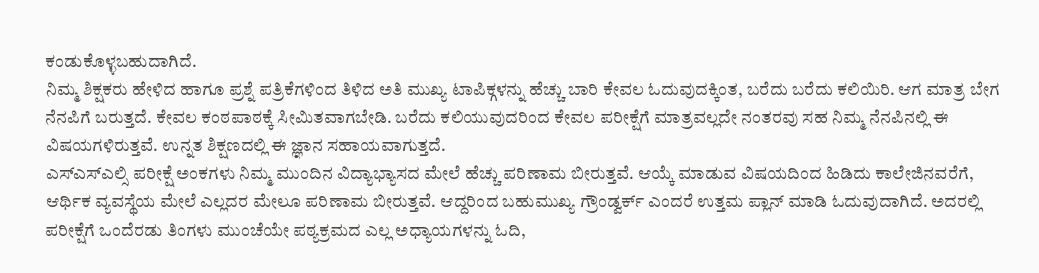ಕಂಡುಕೊಳ್ಳಬಹುದಾಗಿದೆ.
ನಿಮ್ಮ ಶಿಕ್ಷಕರು ಹೇಳಿದ ಹಾಗೂ ಪ್ರಶ್ನೆ ಪತ್ರಿಕೆಗಳಿಂದ ತಿಳಿದ ಅತಿ ಮುಖ್ಯ ಟಾಪಿಕ್ಗಳನ್ನು ಹೆಚ್ಚು ಬಾರಿ ಕೇವಲ ಓದುವುದಕ್ಕಿಂತ, ಬರೆದು ಬರೆದು ಕಲಿಯಿರಿ. ಆಗ ಮಾತ್ರ ಬೇಗ ನೆನಪಿಗೆ ಬರುತ್ತದೆ. ಕೇವಲ ಕಂಠಪಾಠಕ್ಕೆ ಸೀಮಿತವಾಗಬೇಡಿ. ಬರೆದು ಕಲಿಯುವುದರಿಂದ ಕೇವಲ ಪರೀಕ್ಷೆಗೆ ಮಾತ್ರವಲ್ಲದೇ ನಂತರವು ಸಹ ನಿಮ್ಮ ನೆನಪಿನಲ್ಲಿ ಈ ವಿಷಯಗಳಿರುತ್ತವೆ. ಉನ್ನತ ಶಿಕ್ಷಣದಲ್ಲಿ ಈ ಜ್ಞಾನ ಸಹಾಯವಾಗುತ್ತದೆ.
ಎಸ್ಎಸ್ಎಲ್ಸಿ ಪರೀಕ್ಷೆ ಅಂಕಗಳು ನಿಮ್ಮ ಮುಂದಿನ ವಿದ್ಯಾಭ್ಯಾಸದ ಮೇಲೆ ಹೆಚ್ಚು ಪರಿಣಾಮ ಬೀರುತ್ತವೆ. ಆಯ್ಕೆ ಮಾಡುವ ವಿಷಯದಿಂದ ಹಿಡಿದು ಕಾಲೇಜಿನವರೆಗೆ, ಆರ್ಥಿಕ ವ್ಯವಸ್ಥೆಯ ಮೇಲೆ ಎಲ್ಲದರ ಮೇಲೂ ಪರಿಣಾಮ ಬೀರುತ್ತವೆ. ಆದ್ದರಿಂದ ಬಹುಮುಖ್ಯ ಗ್ರೌಂಡ್ವರ್ಕ್ ಎಂದರೆ ಉತ್ತಮ ಪ್ಲಾನ್ ಮಾಡಿ ಓದುವುದಾಗಿದೆ. ಅದರಲ್ಲಿ ಪರೀಕ್ಷೆಗೆ ಒಂದೆರಡು ತಿಂಗಳು ಮುಂಚೆಯೇ ಪಠ್ಯಕ್ರಮದ ಎಲ್ಲ ಅಧ್ಯಾಯಗಳನ್ನು ಓದಿ,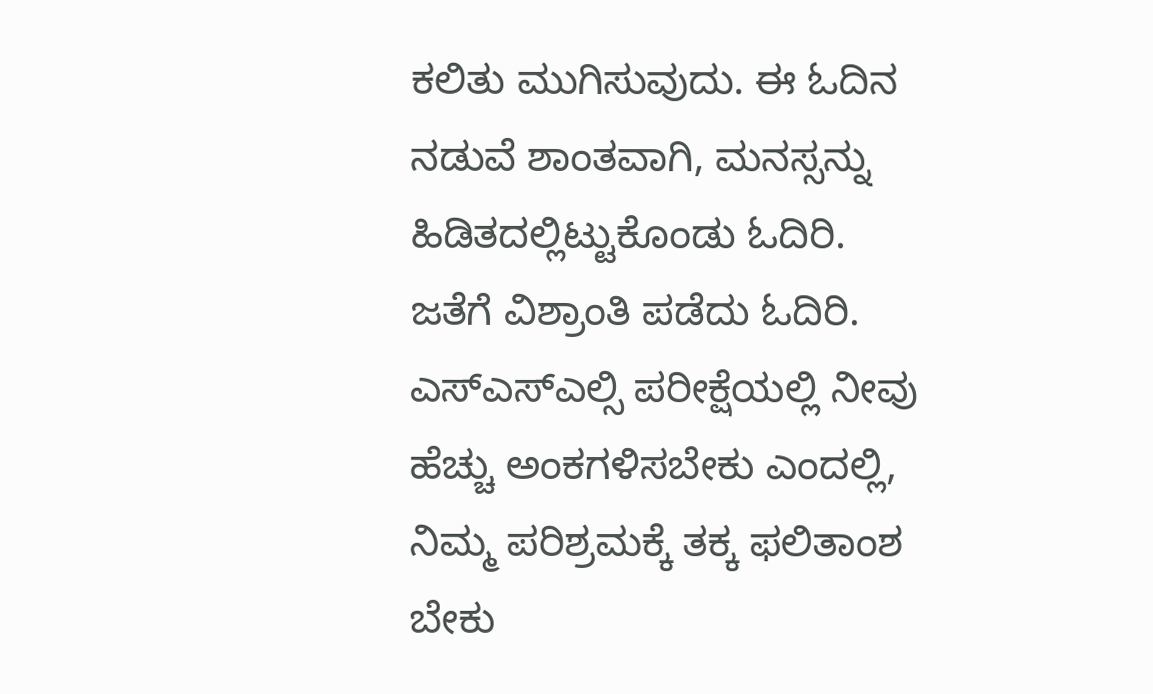ಕಲಿತು ಮುಗಿಸುವುದು. ಈ ಓದಿನ ನಡುವೆ ಶಾಂತವಾಗಿ, ಮನಸ್ಸನ್ನು ಹಿಡಿತದಲ್ಲಿಟ್ಟುಕೊಂಡು ಓದಿರಿ. ಜತೆಗೆ ವಿಶ್ರಾಂತಿ ಪಡೆದು ಓದಿರಿ.
ಎಸ್ಎಸ್ಎಲ್ಸಿ ಪರೀಕ್ಷೆಯಲ್ಲಿ ನೀವು ಹೆಚ್ಚು ಅಂಕಗಳಿಸಬೇಕು ಎಂದಲ್ಲಿ, ನಿಮ್ಮ ಪರಿಶ್ರಮಕ್ಕೆ ತಕ್ಕ ಫಲಿತಾಂಶ ಬೇಕು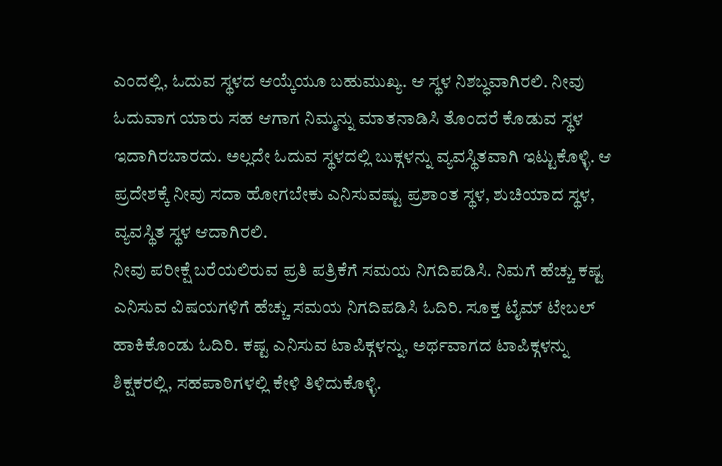ಎಂದಲ್ಲಿ, ಓದುವ ಸ್ಥಳದ ಆಯ್ಕೆಯೂ ಬಹುಮುಖ್ಯ. ಆ ಸ್ಥಳ ನಿಶಬ್ಧವಾಗಿರಲಿ. ನೀವು ಓದುವಾಗ ಯಾರು ಸಹ ಆಗಾಗ ನಿಮ್ಮನ್ನು ಮಾತನಾಡಿಸಿ ತೊಂದರೆ ಕೊಡುವ ಸ್ಥಳ ಇದಾಗಿರಬಾರದು. ಅಲ್ಲದೇ ಓದುವ ಸ್ಥಳದಲ್ಲಿ ಬುಕ್ಗಳನ್ನು ವ್ಯವಸ್ಥಿತವಾಗಿ ಇಟ್ಟುಕೊಳ್ಳಿ. ಆ ಪ್ರದೇಶಕ್ಕೆ ನೀವು ಸದಾ ಹೋಗಬೇಕು ಎನಿಸುವಷ್ಟು ಪ್ರಶಾಂತ ಸ್ಥಳ, ಶುಚಿಯಾದ ಸ್ಥಳ, ವ್ಯವಸ್ಥಿತ ಸ್ಥಳ ಆದಾಗಿರಲಿ.
ನೀವು ಪರೀಕ್ಷೆ ಬರೆಯಲಿರುವ ಪ್ರತಿ ಪತ್ರಿಕೆಗೆ ಸಮಯ ನಿಗದಿಪಡಿಸಿ. ನಿಮಗೆ ಹೆಚ್ಚು ಕಷ್ಟ ಎನಿಸುವ ವಿಷಯಗಳಿಗೆ ಹೆಚ್ಚು ಸಮಯ ನಿಗದಿಪಡಿಸಿ ಓದಿರಿ. ಸೂಕ್ತ ಟೈಮ್ ಟೇಬಲ್ ಹಾಕಿಕೊಂಡು ಓದಿರಿ. ಕಷ್ಟ ಎನಿಸುವ ಟಾಪಿಕ್ಗಳನ್ನು, ಅರ್ಥವಾಗದ ಟಾಪಿಕ್ಗಳನ್ನು ಶಿಕ್ಷಕರಲ್ಲಿ, ಸಹಪಾಠಿಗಳಲ್ಲಿ ಕೇಳಿ ತಿಳಿದುಕೊಳ್ಳಿ.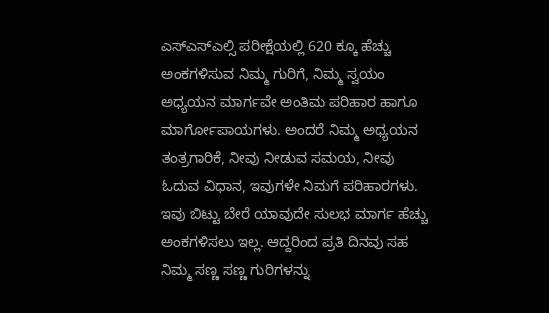ಎಸ್ಎಸ್ಎಲ್ಸಿ ಪರೀಕ್ಷೆಯಲ್ಲಿ 620 ಕ್ಕೂ ಹೆಚ್ಚು ಅಂಕಗಳಿಸುವ ನಿಮ್ಮ ಗುರಿಗೆ, ನಿಮ್ಮ ಸ್ವಯಂ ಅಧ್ಯಯನ ಮಾರ್ಗವೇ ಅಂತಿಮ ಪರಿಹಾರ ಹಾಗೂ ಮಾರ್ಗೋಪಾಯಗಳು. ಅಂದರೆ ನಿಮ್ಮ ಅಧ್ಯಯನ ತಂತ್ರಗಾರಿಕೆ, ನೀವು ನೀಡುವ ಸಮಯ, ನೀವು ಓದುವ ವಿಧಾನ, ಇವುಗಳೇ ನಿಮಗೆ ಪರಿಹಾರಗಳು. ಇವು ಬಿಟ್ಟು ಬೇರೆ ಯಾವುದೇ ಸುಲಭ ಮಾರ್ಗ ಹೆಚ್ಚು ಅಂಕಗಳಿಸಲು ಇಲ್ಲ. ಆದ್ದರಿಂದ ಪ್ರತಿ ದಿನವು ಸಹ ನಿಮ್ಮ ಸಣ್ಣ ಸಣ್ಣ ಗುರಿಗಳನ್ನು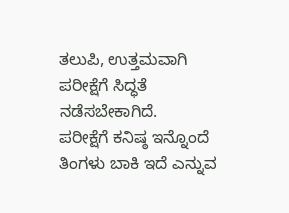ತಲುಪಿ, ಉತ್ತಮವಾಗಿ ಪರೀಕ್ಷೆಗೆ ಸಿದ್ಧತೆ ನಡೆಸಬೇಕಾಗಿದೆ.
ಪರೀಕ್ಷೆಗೆ ಕನಿಷ್ಠ ಇನ್ನೊಂದೆ ತಿಂಗಳು ಬಾಕಿ ಇದೆ ಎನ್ನುವ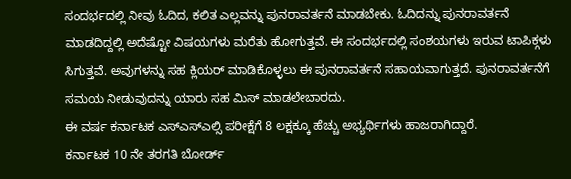ಸಂದರ್ಭದಲ್ಲಿ ನೀವು ಓದಿದ, ಕಲಿತ ಎಲ್ಲವನ್ನು ಪುನರಾವರ್ತನೆ ಮಾಡಬೇಕು. ಓದಿದನ್ನು ಪುನರಾವರ್ತನೆ ಮಾಡದಿದ್ದಲ್ಲಿ ಅದೆಷ್ಟೋ ವಿಷಯಗಳು ಮರೆತು ಹೋಗುತ್ತವೆ. ಈ ಸಂದರ್ಭದಲ್ಲಿ ಸಂಶಯಗಳು ಇರುವ ಟಾಪಿಕ್ಗಳು ಸಿಗುತ್ತವೆ. ಅವುಗಳನ್ನು ಸಹ ಕ್ಲಿಯರ್ ಮಾಡಿಕೊಳ್ಳಲು ಈ ಪುನರಾವರ್ತನೆ ಸಹಾಯವಾಗುತ್ತದೆ. ಪುನರಾವರ್ತನೆಗೆ ಸಮಯ ನೀಡುವುದನ್ನು ಯಾರು ಸಹ ಮಿಸ್ ಮಾಡಲೇಬಾರದು.
ಈ ವರ್ಷ ಕರ್ನಾಟಕ ಎಸ್ಎಸ್ಎಲ್ಸಿ ಪರೀಕ್ಷೆಗೆ 8 ಲಕ್ಷಕ್ಕೂ ಹೆಚ್ಚು ಅಭ್ಯರ್ಥಿಗಳು ಹಾಜರಾಗಿದ್ದಾರೆ.
ಕರ್ನಾಟಕ 10 ನೇ ತರಗತಿ ಬೋರ್ಡ್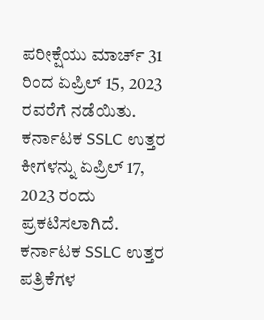ಪರೀಕ್ಷೆಯು ಮಾರ್ಚ್ 31 ರಿಂದ ಏಪ್ರಿಲ್ 15, 2023 ರವರೆಗೆ ನಡೆಯಿತು. ಕರ್ನಾಟಕ SSLC ಉತ್ತರ ಕೀಗಳನ್ನು ಏಪ್ರಿಲ್ 17, 2023 ರಂದು ಪ್ರಕಟಿಸಲಾಗಿದೆ. ಕರ್ನಾಟಕ SSLC ಉತ್ತರ ಪತ್ರಿಕೆಗಳ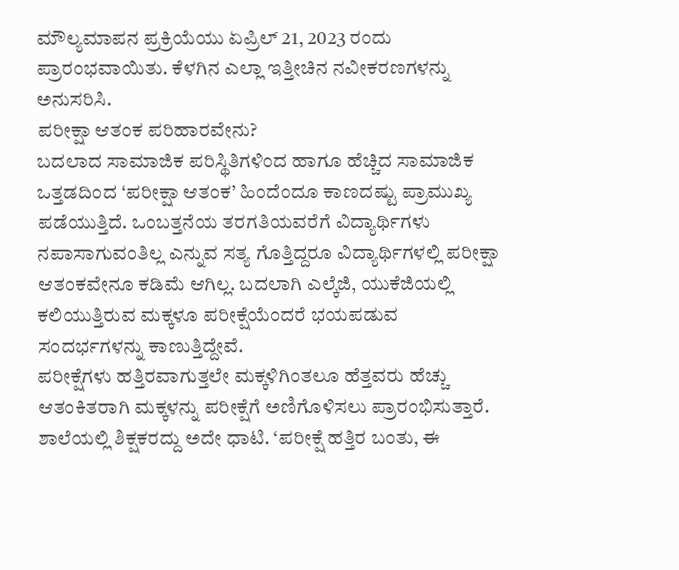ಮೌಲ್ಯಮಾಪನ ಪ್ರಕ್ರಿಯೆಯು ಏಪ್ರಿಲ್ 21, 2023 ರಂದು ಪ್ರಾರಂಭವಾಯಿತು. ಕೆಳಗಿನ ಎಲ್ಲಾ ಇತ್ತೀಚಿನ ನವೀಕರಣಗಳನ್ನು ಅನುಸರಿಸಿ.
ಪರೀಕ್ಷಾ ಆತಂಕ ಪರಿಹಾರವೇನು?
ಬದಲಾದ ಸಾಮಾಜಿಕ ಪರಿಸ್ಥಿತಿಗಳಿಂದ ಹಾಗೂ ಹೆಚ್ಚಿದ ಸಾಮಾಜಿಕ ಒತ್ತಡದಿಂದ ‘ಪರೀಕ್ಷಾ ಆತಂಕ’ ಹಿಂದೆಂದೂ ಕಾಣದಷ್ಟು ಪ್ರಾಮುಖ್ಯ ಪಡೆಯುತ್ತಿದೆ. ಒಂಬತ್ತನೆಯ ತರಗತಿಯವರೆಗೆ ವಿದ್ಯಾರ್ಥಿಗಳು ನಪಾಸಾಗುವಂತಿಲ್ಲ ಎನ್ನುವ ಸತ್ಯ ಗೊತ್ತಿದ್ದರೂ ವಿದ್ಯಾರ್ಥಿಗಳಲ್ಲಿ ಪರೀಕ್ಷಾ ಆತಂಕವೇನೂ ಕಡಿಮೆ ಆಗಿಲ್ಲ. ಬದಲಾಗಿ ಎಲ್ಕೆಜಿ, ಯುಕೆಜಿಯಲ್ಲಿ ಕಲಿಯುತ್ತಿರುವ ಮಕ್ಕಳೂ ಪರೀಕ್ಷೆಯೆಂದರೆ ಭಯಪಡುವ ಸಂದರ್ಭಗಳನ್ನು ಕಾಣುತ್ತಿದ್ದೇವೆ.
ಪರೀಕ್ಷೆಗಳು ಹತ್ತಿರವಾಗುತ್ತಲೇ ಮಕ್ಕಳಿಗಿಂತಲೂ ಹೆತ್ತವರು ಹೆಚ್ಚು ಆತಂಕಿತರಾಗಿ ಮಕ್ಕಳನ್ನು ಪರೀಕ್ಷೆಗೆ ಅಣಿಗೊಳಿಸಲು ಪ್ರಾರಂಭಿಸುತ್ತಾರೆ. ಶಾಲೆಯಲ್ಲಿ ಶಿಕ್ಷಕರದ್ದು ಅದೇ ಧಾಟಿ. ‘ಪರೀಕ್ಷೆ ಹತ್ತಿರ ಬಂತು, ಈ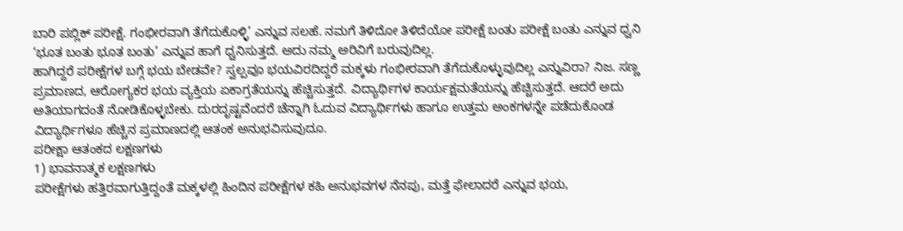ಬಾರಿ ಪಬ್ಲಿಕ್ ಪರೀಕ್ಷೆ. ಗಂಭೀರವಾಗಿ ತೆಗೆದುಕೊಳ್ಳಿ’ ಎನ್ನುವ ಸಲಹೆ. ನಮಗೆ ತಿಳಿದೋ ತಿಳಿದೆಯೋ ಪರೀಕ್ಷೆ ಬಂತು ಪರೀಕ್ಷೆ ಬಂತು ಎನ್ನುವ ಧ್ವನಿ ‘ಭೂತ ಬಂತು ಭೂತ ಬಂತು’ ಎನ್ನುವ ಹಾಗೆ ಧ್ವನಿಸುತ್ತದೆ. ಅದು ನಮ್ಮ ಅರಿವಿಗೆ ಬರುವುದಿಲ್ಲ.
ಹಾಗಿದ್ದರೆ ಪರೀಕ್ಷೆಗಳ ಬಗ್ಗೆ ಭಯ ಬೇಡವೇ? ಸ್ವಲ್ಪವೂ ಭಯವಿರದಿದ್ದರೆ ಮಕ್ಕಳು ಗಂಭೀರವಾಗಿ ತೆಗೆದುಕೊಳ್ಳುವುದಿಲ್ಲ ಎನ್ನುವಿರಾ? ನಿಜ. ಸಣ್ಣ ಪ್ರಮಾಣದ, ಆರೋಗ್ಯಕರ ಭಯ ವ್ಯಕ್ತಿಯ ಏಕಾಗ್ರತೆಯನ್ನು ಹೆಚ್ಚಿಸುತ್ತದೆ. ವಿದ್ಯಾರ್ಥಿಗಳ ಕಾರ್ಯಕ್ಷಮತೆಯನ್ನು ಹೆಚ್ಚಿಸುತ್ತದೆ. ಆದರೆ ಅದು ಅತಿಯಾಗದಂತೆ ನೋಡಿಕೊಳ್ಳಬೇಕು. ದುರದೃಷ್ಟವೆಂದರೆ ಚೆನ್ನಾಗಿ ಓದುವ ವಿದ್ಯಾರ್ಥಿಗಳು ಹಾಗೂ ಉತ್ತಮ ಅಂಕಗಳನ್ನೇ ಪಡೆದುಕೊಂಡ ವಿದ್ಯಾರ್ಥಿಗಳೂ ಹೆಚ್ಚಿನ ಪ್ರಮಾಣದಲ್ಲಿ ಆತಂಕ ಅನುಭವಿಸುವುದೂ.
ಪರೀಕ್ಷಾ ಆತಂಕದ ಲಕ್ಷಣಗಳು
1) ಭಾವನಾತ್ಮಕ ಲಕ್ಷಣಗಳು
ಪರೀಕ್ಷೆಗಳು ಹತ್ತಿರವಾಗುತ್ತಿದ್ದಂತೆ ಮಕ್ಕಳಲ್ಲಿ ಹಿಂದಿನ ಪರೀಕ್ಷೆಗಳ ಕಹಿ ಅನುಭವಗಳ ನೆನಪು, ಮತ್ತೆ ಫೇಲಾದರೆ ಎನ್ನುವ ಭಯ,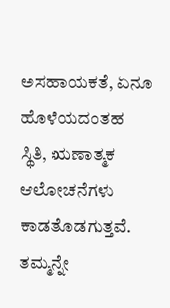ಅಸಹಾಯಕತೆ, ಏನೂ ಹೊಳೆಯದಂತಹ ಸ್ಥಿತಿ, ಋಣಾತ್ಮಕ ಆಲೋಚನೆಗಳು ಕಾಡತೊಡಗುತ್ತವೆ. ತಮ್ಮನ್ನೇ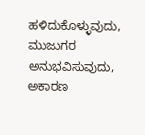ಹಳಿದುಕೊಳ್ಳುವುದು, ಮುಜುಗರ ಅನುಭವಿಸುವುದು, ಅಕಾರಣ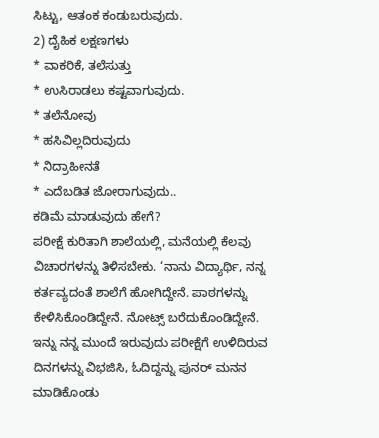ಸಿಟ್ಟು, ಆತಂಕ ಕಂಡುಬರುವುದು.
2) ದೈಹಿಕ ಲಕ್ಷಣಗಳು
* ವಾಕರಿಕೆ, ತಲೆಸುತ್ತು
* ಉಸಿರಾಡಲು ಕಷ್ಟವಾಗುವುದು.
* ತಲೆನೋವು
* ಹಸಿವಿಲ್ಲದಿರುವುದು
* ನಿದ್ರಾಹೀನತೆ
* ಎದೆಬಡಿತ ಜೋರಾಗುವುದು..
ಕಡಿಮೆ ಮಾಡುವುದು ಹೇಗೆ?
ಪರೀಕ್ಷೆ ಕುರಿತಾಗಿ ಶಾಲೆಯಲ್ಲಿ, ಮನೆಯಲ್ಲಿ ಕೆಲವು ವಿಚಾರಗಳನ್ನು ತಿಳಿಸಬೇಕು. ‘ನಾನು ವಿದ್ಯಾರ್ಥಿ, ನನ್ನ ಕರ್ತವ್ಯದಂತೆ ಶಾಲೆಗೆ ಹೋಗಿದ್ದೇನೆ. ಪಾಠಗಳನ್ನು ಕೇಳಿಸಿಕೊಂಡಿದ್ದೇನೆ. ನೋಟ್ಸ್ ಬರೆದುಕೊಂಡಿದ್ದೇನೆ. ಇನ್ನು ನನ್ನ ಮುಂದೆ ಇರುವುದು ಪರೀಕ್ಷೆಗೆ ಉಳಿದಿರುವ ದಿನಗಳನ್ನು ವಿಭಜಿಸಿ, ಓದಿದ್ದನ್ನು ಪುನರ್ ಮನನ ಮಾಡಿಕೊಂಡು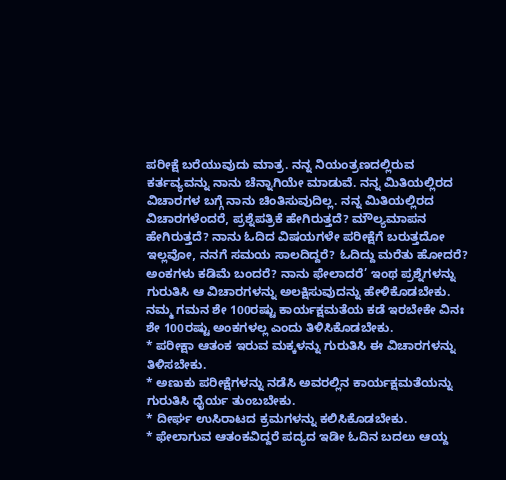ಪರೀಕ್ಷೆ ಬರೆಯುವುದು ಮಾತ್ರ. ನನ್ನ ನಿಯಂತ್ರಣದಲ್ಲಿರುವ ಕರ್ತವ್ಯವನ್ನು ನಾನು ಚೆನ್ನಾಗಿಯೇ ಮಾಡುವೆ. ನನ್ನ ಮಿತಿಯಲ್ಲಿರದ ವಿಚಾರಗಳ ಬಗ್ಗೆ ನಾನು ಚಿಂತಿಸುವುದಿಲ್ಲ. ನನ್ನ ಮಿತಿಯಲ್ಲಿರದ ವಿಚಾರಗಳೆಂದರೆ, ಪ್ರಶ್ನೆಪತ್ರಿಕೆ ಹೇಗಿರುತ್ತದೆ? ಮೌಲ್ಯಮಾಪನ ಹೇಗಿರುತ್ತದೆ? ನಾನು ಓದಿದ ವಿಷಯಗಳೇ ಪರೀಕ್ಷೆಗೆ ಬರುತ್ತದೋ ಇಲ್ಲವೋ, ನನಗೆ ಸಮಯ ಸಾಲದಿದ್ದರೆ? ಓದಿದ್ದು ಮರೆತು ಹೋದರೆ? ಅಂಕಗಳು ಕಡಿಮೆ ಬಂದರೆ? ನಾನು ಫೇಲಾದರೆ’ ಇಂಥ ಪ್ರಶ್ನೆಗಳನ್ನು ಗುರುತಿಸಿ ಆ ವಿಚಾರಗಳನ್ನು ಅಲಕ್ಷಿಸುವುದನ್ನು ಹೇಳಿಕೊಡಬೇಕು. ನಮ್ಮ ಗಮನ ಶೇ 100ರಷ್ಟು ಕಾರ್ಯಕ್ಷಮತೆಯ ಕಡೆ ಇರಬೇಕೇ ವಿನಃ ಶೇ 100ರಷ್ಟು ಅಂಕಗಳಲ್ಲ ಎಂದು ತಿಳಿಸಿಕೊಡಬೇಕು.
* ಪರೀಕ್ಷಾ ಆತಂಕ ಇರುವ ಮಕ್ಕಳನ್ನು ಗುರುತಿಸಿ ಈ ವಿಚಾರಗಳನ್ನು ತಿಳಿಸಬೇಕು.
* ಅಣುಕು ಪರೀಕ್ಷೆಗಳನ್ನು ನಡೆಸಿ ಅವರಲ್ಲಿನ ಕಾರ್ಯಕ್ಷಮತೆಯನ್ನು ಗುರುತಿಸಿ ಧೈರ್ಯ ತುಂಬಬೇಕು.
* ದೀರ್ಘ ಉಸಿರಾಟದ ಕ್ರಮಗಳನ್ನು ಕಲಿಸಿಕೊಡಬೇಕು.
* ಫೇಲಾಗುವ ಆತಂಕವಿದ್ದರೆ ಪದ್ಯದ ಇಡೀ ಓದಿನ ಬದಲು ಆಯ್ದ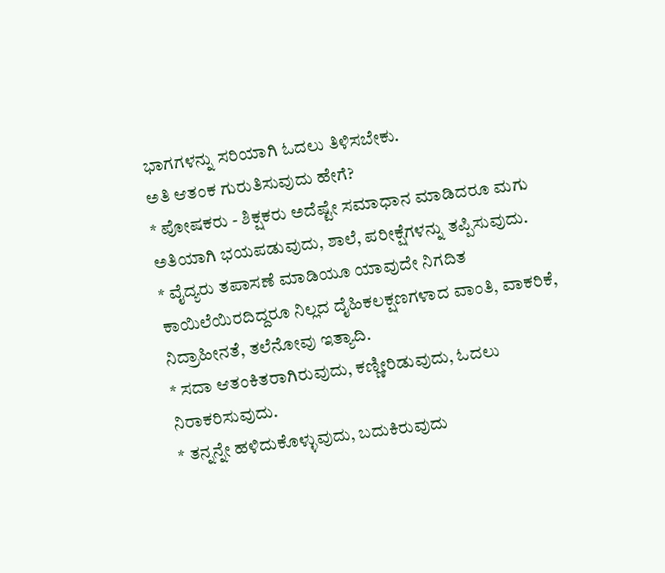ಭಾಗಗಳನ್ನು ಸರಿಯಾಗಿ ಓದಲು ತಿಳಿಸಬೇಕು.
ಅತಿ ಆತಂಕ ಗುರುತಿಸುವುದು ಹೇಗೆ?
* ಪೋಷಕರು - ಶಿಕ್ಷಕರು ಅದೆಷ್ಟೇ ಸಮಾಧಾನ ಮಾಡಿದರೂ ಮಗು ಅತಿಯಾಗಿ ಭಯಪಡುವುದು, ಶಾಲೆ, ಪರೀಕ್ಷೆಗಳನ್ನು ತಪ್ಪಿಸುವುದು.
* ವೈದ್ಯರು ತಪಾಸಣೆ ಮಾಡಿಯೂ ಯಾವುದೇ ನಿಗದಿತ ಕಾಯಿಲೆಯಿರದಿದ್ದರೂ ನಿಲ್ಲದ ದೈಹಿಕಲಕ್ಷಣಗಳಾದ ವಾಂತಿ, ವಾಕರಿಕೆ, ನಿದ್ರಾಹೀನತೆ, ತಲೆನೋವು ಇತ್ಯಾದಿ.
* ಸದಾ ಆತಂಕಿತರಾಗಿರುವುದು, ಕಣ್ಣೀರಿಡುವುದು, ಓದಲು ನಿರಾಕರಿಸುವುದು.
* ತನ್ನನ್ನೇ ಹಳಿದುಕೊಳ್ಳುವುದು, ಬದುಕಿರುವುದು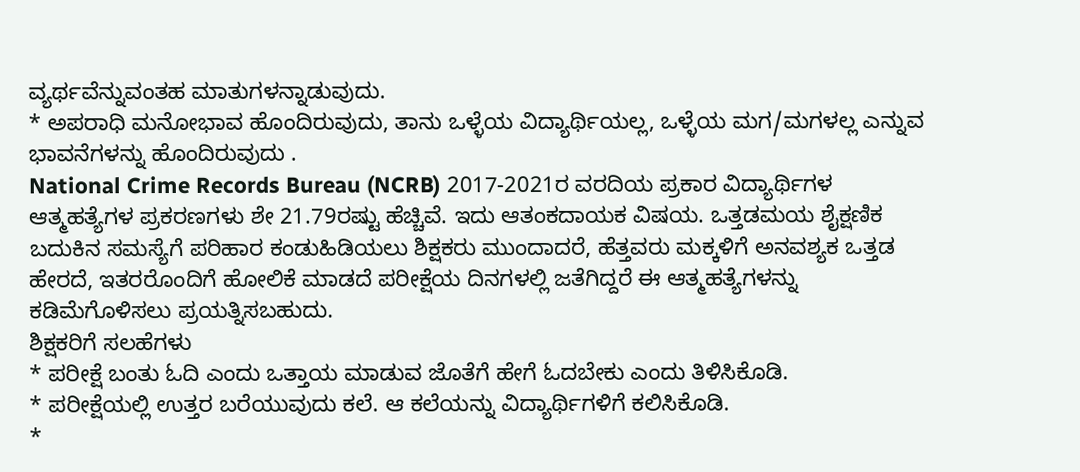ವ್ಯರ್ಥವೆನ್ನುವಂತಹ ಮಾತುಗಳನ್ನಾಡುವುದು.
* ಅಪರಾಧಿ ಮನೋಭಾವ ಹೊಂದಿರುವುದು, ತಾನು ಒಳ್ಳೆಯ ವಿದ್ಯಾರ್ಥಿಯಲ್ಲ, ಒಳ್ಳೆಯ ಮಗ/ಮಗಳಲ್ಲ ಎನ್ನುವ ಭಾವನೆಗಳನ್ನು ಹೊಂದಿರುವುದು .
National Crime Records Bureau (NCRB) 2017-2021ರ ವರದಿಯ ಪ್ರಕಾರ ವಿದ್ಯಾರ್ಥಿಗಳ ಆತ್ಮಹತ್ಯೆಗಳ ಪ್ರಕರಣಗಳು ಶೇ 21.79ರಷ್ಟು ಹೆಚ್ಚಿವೆ. ಇದು ಆತಂಕದಾಯಕ ವಿಷಯ. ಒತ್ತಡಮಯ ಶೈಕ್ಷಣಿಕ ಬದುಕಿನ ಸಮಸ್ಯೆಗೆ ಪರಿಹಾರ ಕಂಡುಹಿಡಿಯಲು ಶಿಕ್ಷಕರು ಮುಂದಾದರೆ, ಹೆತ್ತವರು ಮಕ್ಕಳಿಗೆ ಅನವಶ್ಯಕ ಒತ್ತಡ ಹೇರದೆ, ಇತರರೊಂದಿಗೆ ಹೋಲಿಕೆ ಮಾಡದೆ ಪರೀಕ್ಷೆಯ ದಿನಗಳಲ್ಲಿ ಜತೆಗಿದ್ದರೆ ಈ ಆತ್ಮಹತ್ಯೆಗಳನ್ನು ಕಡಿಮೆಗೊಳಿಸಲು ಪ್ರಯತ್ನಿಸಬಹುದು.
ಶಿಕ್ಷಕರಿಗೆ ಸಲಹೆಗಳು
* ಪರೀಕ್ಷೆ ಬಂತು ಓದಿ ಎಂದು ಒತ್ತಾಯ ಮಾಡುವ ಜೊತೆಗೆ ಹೇಗೆ ಓದಬೇಕು ಎಂದು ತಿಳಿಸಿಕೊಡಿ.
* ಪರೀಕ್ಷೆಯಲ್ಲಿ ಉತ್ತರ ಬರೆಯುವುದು ಕಲೆ. ಆ ಕಲೆಯನ್ನು ವಿದ್ಯಾರ್ಥಿಗಳಿಗೆ ಕಲಿಸಿಕೊಡಿ.
*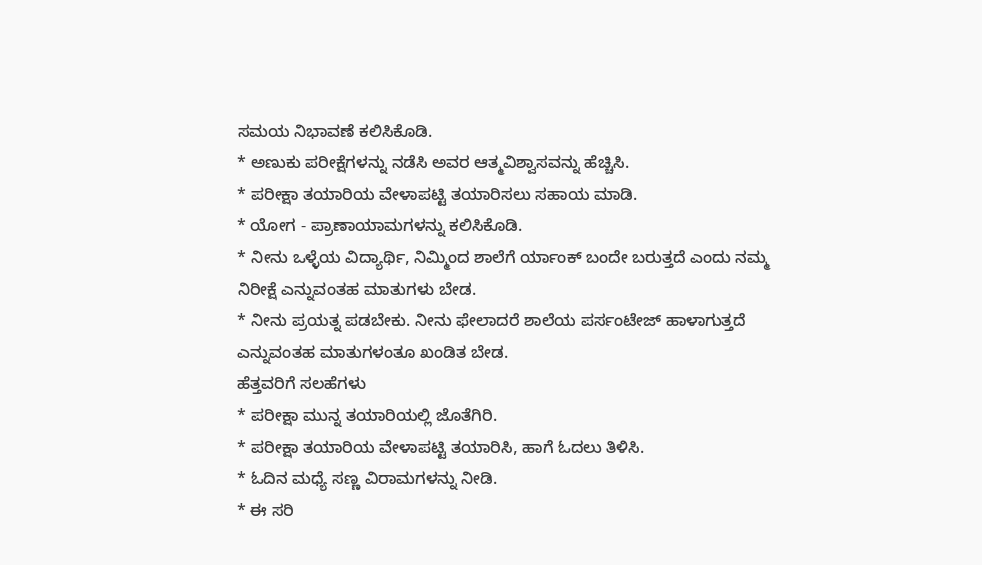ಸಮಯ ನಿಭಾವಣೆ ಕಲಿಸಿಕೊಡಿ.
* ಅಣುಕು ಪರೀಕ್ಷೆಗಳನ್ನು ನಡೆಸಿ ಅವರ ಆತ್ಮವಿಶ್ವಾಸವನ್ನು ಹೆಚ್ಚಿಸಿ.
* ಪರೀಕ್ಷಾ ತಯಾರಿಯ ವೇಳಾಪಟ್ಟಿ ತಯಾರಿಸಲು ಸಹಾಯ ಮಾಡಿ.
* ಯೋಗ - ಪ್ರಾಣಾಯಾಮಗಳನ್ನು ಕಲಿಸಿಕೊಡಿ.
* ನೀನು ಒಳ್ಳೆಯ ವಿದ್ಯಾರ್ಥಿ, ನಿಮ್ಮಿಂದ ಶಾಲೆಗೆ ರ್ಯಾಂಕ್ ಬಂದೇ ಬರುತ್ತದೆ ಎಂದು ನಮ್ಮ ನಿರೀಕ್ಷೆ ಎನ್ನುವಂತಹ ಮಾತುಗಳು ಬೇಡ.
* ನೀನು ಪ್ರಯತ್ನ ಪಡಬೇಕು. ನೀನು ಫೇಲಾದರೆ ಶಾಲೆಯ ಪರ್ಸಂಟೇಜ್ ಹಾಳಾಗುತ್ತದೆ ಎನ್ನುವಂತಹ ಮಾತುಗಳಂತೂ ಖಂಡಿತ ಬೇಡ.
ಹೆತ್ತವರಿಗೆ ಸಲಹೆಗಳು
* ಪರೀಕ್ಷಾ ಮುನ್ನ ತಯಾರಿಯಲ್ಲಿ ಜೊತೆಗಿರಿ.
* ಪರೀಕ್ಷಾ ತಯಾರಿಯ ವೇಳಾಪಟ್ಟಿ ತಯಾರಿಸಿ, ಹಾಗೆ ಓದಲು ತಿಳಿಸಿ.
* ಓದಿನ ಮಧ್ಯೆ ಸಣ್ಣ ವಿರಾಮಗಳನ್ನು ನೀಡಿ.
* ಈ ಸರಿ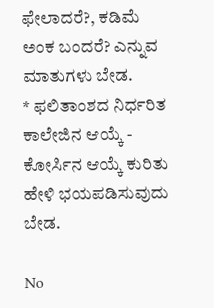ಫೇಲಾದರೆ?, ಕಡಿಮೆ ಅಂಕ ಬಂದರೆ? ಎನ್ನುವ ಮಾತುಗಳು ಬೇಡ.
* ಫಲಿತಾಂಶದ ನಿರ್ಧರಿತ ಕಾಲೇಜಿನ ಆಯ್ಕೆ - ಕೋರ್ಸಿನ ಆಯ್ಕೆ ಕುರಿತು ಹೇಳಿ ಭಯಪಡಿಸುವುದು ಬೇಡ.

No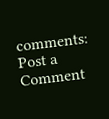comments:
Post a Comment